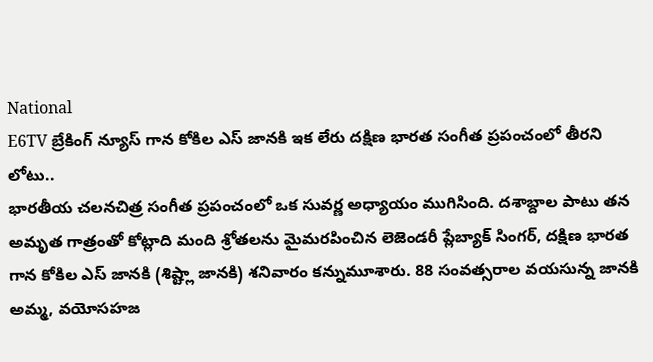National
E6TV బ్రేకింగ్ న్యూస్ గాన కోకిల ఎస్ జానకి ఇక లేరు దక్షిణ భారత సంగీత ప్రపంచంలో తీరని లోటు..
భారతీయ చలనచిత్ర సంగీత ప్రపంచంలో ఒక సువర్ణ అధ్యాయం ముగిసింది. దశాబ్దాల పాటు తన అమృత గాత్రంతో కోట్లాది మంది శ్రోతలను మైమరపించిన లెజెండరీ ప్లేబ్యాక్ సింగర్, దక్షిణ భారత గాన కోకిల ఎస్ జానకి (శిష్ట్లా జానకి) శనివారం కన్నుమూశారు. 88 సంవత్సరాల వయసున్న జానకి అమ్మ, వయోసహజ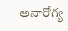అనారోగ్య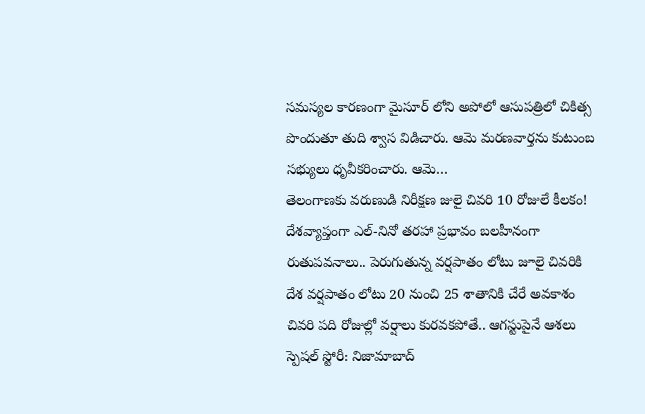సమస్యల కారణంగా మైసూర్ లోని అపోలో ఆసుపత్రిలో చికిత్స పొందుతూ తుది శ్వాస విడిచారు. ఆమె మరణవార్తను కుటుంబ సభ్యులు ధృవీకరించారు. ఆమె…
తెలంగాణకు వరుణుడి నిరీక్షణ జులై చివరి 10 రోజులే కీలకం!
దేశవ్యాప్తంగా ఎల్-నినో తరహా ప్రభావం బలహీనంగా రుతుపవనాలు.. పెరుగుతున్న వర్షపాతం లోటు జూలై చివరికి దేశ వర్షపాతం లోటు 20 నుంచి 25 శాతానికి చేరే అవకాశం చివరి పది రోజుల్లో వర్షాలు కురవకపోతే.. ఆగస్టుపైనే ఆశలు స్పెషల్ స్టోరీ: నిజామాబాద్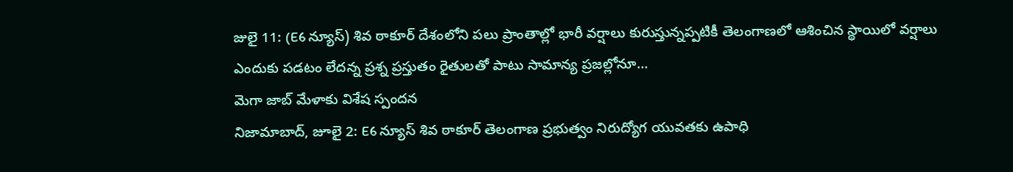జులై 11: (E6 న్యూస్) శివ ఠాకూర్ దేశంలోని పలు ప్రాంతాల్లో భారీ వర్షాలు కురుస్తున్నప్పటికీ తెలంగాణలో ఆశించిన స్థాయిలో వర్షాలు ఎందుకు పడటం లేదన్న ప్రశ్న ప్రస్తుతం రైతులతో పాటు సామాన్య ప్రజల్లోనూ…
మెగా జాబ్ మేళాకు విశేష స్పందన
నిజామాబాద్, జూలై 2: E6 న్యూస్ శివ ఠాకూర్ తెలంగాణ ప్రభుత్వం నిరుద్యోగ యువతకు ఉపాధి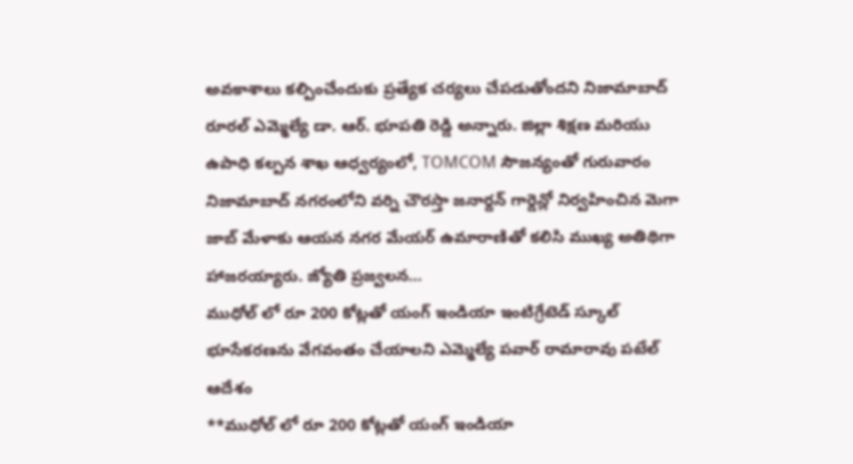అవకాశాలు కల్పించేందుకు ప్రత్యేక చర్యలు చేపడుతోందని నిజామాబాద్ రూరల్ ఎమ్మెల్యే డా. ఆర్. భూపతి రెడ్డి అన్నారు. జిల్లా శిక్షణ మరియు ఉపాధి కల్పన శాఖ ఆధ్వర్యంలో, TOMCOM సౌజన్యంతో గురువారం నిజామాబాద్ నగరంలోని వర్ని చౌరస్తా జనార్దన్ గార్డెన్లో నిర్వహించిన మెగా జాబ్ మేళాకు ఆయన నగర మేయర్ ఉమారాణితో కలిసి ముఖ్య అతిథిగా హాజరయ్యారు. జ్యోతి ప్రజ్వలన…
ముధోల్ లో రూ 200 కోట్లతో యంగ్ ఇండియా ఇంటిగ్రేటెడ్ స్కూల్ భూసేకరణను వేగవంతం చేయాలని ఎమ్మెల్యే పవార్ రామారావు పటేల్ ఆదేశం
**ముధోల్ లో రూ 200 కోట్లతో యంగ్ ఇండియా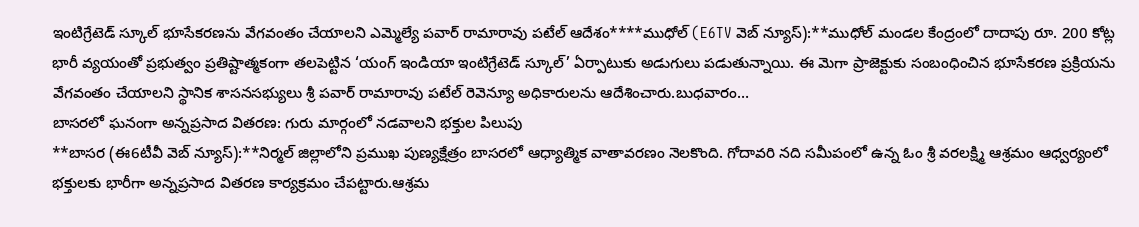ఇంటిగ్రేటెడ్ స్కూల్ భూసేకరణను వేగవంతం చేయాలని ఎమ్మెల్యే పవార్ రామారావు పటేల్ ఆదేశం****ముధోల్ (E6TV వెబ్ న్యూస్):**ముధోల్ మండల కేంద్రంలో దాదాపు రూ. 200 కోట్ల భారీ వ్యయంతో ప్రభుత్వం ప్రతిష్టాత్మకంగా తలపెట్టిన ‘యంగ్ ఇండియా ఇంటిగ్రేటెడ్ స్కూల్’ ఏర్పాటుకు అడుగులు పడుతున్నాయి. ఈ మెగా ప్రాజెక్టుకు సంబంధించిన భూసేకరణ ప్రక్రియను వేగవంతం చేయాలని స్థానిక శాసనసభ్యులు శ్రీ పవార్ రామారావు పటేల్ రెవెన్యూ అధికారులను ఆదేశించారు.బుధవారం…
బాసరలో ఘనంగా అన్నప్రసాద వితరణ: గురు మార్గంలో నడవాలని భక్తుల పిలుపు
**బాసర (ఈ6టీవీ వెబ్ న్యూస్):**నిర్మల్ జిల్లాలోని ప్రముఖ పుణ్యక్షేత్రం బాసరలో ఆధ్యాత్మిక వాతావరణం నెలకొంది. గోదావరి నది సమీపంలో ఉన్న ఓం శ్రీ వరలక్ష్మి ఆశ్రమం ఆధ్వర్యంలో భక్తులకు భారీగా అన్నప్రసాద వితరణ కార్యక్రమం చేపట్టారు.ఆశ్రమ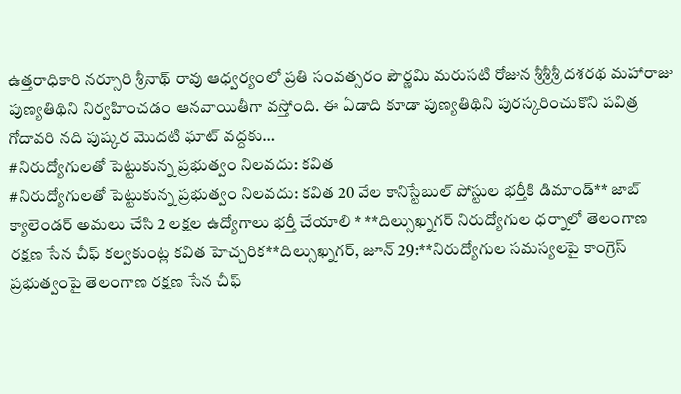ఉత్తరాధికారి నర్సూరి శ్రీనాథ్ రావు ఆధ్వర్యంలో ప్రతి సంవత్సరం పౌర్ణమి మరుసటి రోజున శ్రీశ్రీశ్రీ దశరథ మహారాజు పుణ్యతిథిని నిర్వహించడం ఆనవాయితీగా వస్తోంది. ఈ ఏడాది కూడా పుణ్యతిథిని పురస్కరించుకొని పవిత్ర గోదావరి నది పుష్కర మొదటి ఘాట్ వద్దకు…
#నిరుద్యోగులతో పెట్టుకున్న ప్రభుత్వం నిలవదు: కవిత
#నిరుద్యోగులతో పెట్టుకున్న ప్రభుత్వం నిలవదు: కవిత 20 వేల కానిస్టేబుల్ పోస్టుల భర్తీకి డిమాండ్** జాబ్ క్యాలెండర్ అమలు చేసి 2 లక్షల ఉద్యోగాలు భర్తీ చేయాలి * **దిల్సుఖ్నగర్ నిరుద్యోగుల ధర్నాలో తెలంగాణ రక్షణ సేన చీఫ్ కల్వకుంట్ల కవిత హెచ్చరిక**దిల్సుఖ్నగర్, జూన్ 29:**నిరుద్యోగుల సమస్యలపై కాంగ్రెస్ ప్రభుత్వంపై తెలంగాణ రక్షణ సేన చీఫ్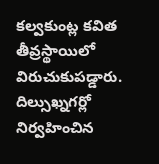కల్వకుంట్ల కవిత తీవ్రస్థాయిలో విరుచుకుపడ్డారు. దిల్సుఖ్నగర్లో నిర్వహించిన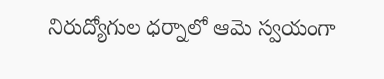నిరుద్యోగుల ధర్నాలో ఆమె స్వయంగా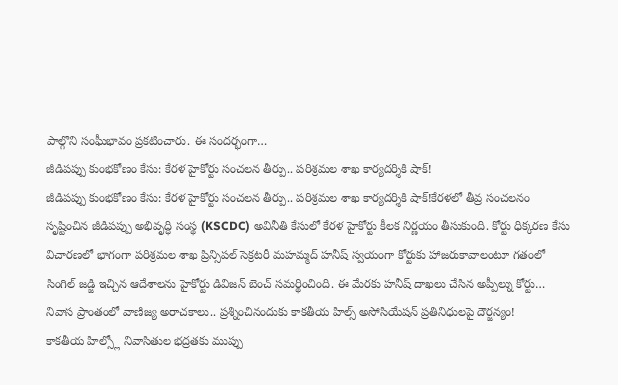పాల్గొని సంఘీభావం ప్రకటించారు. ఈ సందర్భంగా…
జీడిపప్పు కుంభకోణం కేసు: కేరళ హైకోర్టు సంచలన తీర్పు.. పరిశ్రమల శాఖ కార్యదర్శికి షాక్!
జీడిపప్పు కుంభకోణం కేసు: కేరళ హైకోర్టు సంచలన తీర్పు.. పరిశ్రమల శాఖ కార్యదర్శికి షాక్!కేరళలో తీవ్ర సంచలనం సృష్టించిన జీడిపప్పు అభివృద్ధి సంస్థ (KSCDC) అవినీతి కేసులో కేరళ హైకోర్టు కీలక నిర్ణయం తీసుకుంది. కోర్టు ధిక్కరణ కేసు విచారణలో భాగంగా పరిశ్రమల శాఖ ప్రిన్సిపల్ సెక్రటరీ మహమ్మద్ హనీష్ స్వయంగా కోర్టుకు హాజరుకావాలంటూ గతంలో సింగిల్ జడ్జి ఇచ్చిన ఆదేశాలను హైకోర్టు డివిజన్ బెంచ్ సమర్థించింది. ఈ మేరకు హనీష్ దాఖలు చేసిన అప్పీల్ను కోర్టు…
నివాస ప్రాంతంలో వాణిజ్య అరాచకాలు.. ప్రశ్నించినందుకు కాకతీయ హిల్స్ అసోసియేషన్ ప్రతినిధులపై దౌర్జన్యం!
కాకతీయ హిల్స్లో నివాసితుల భద్రతకు ముప్పు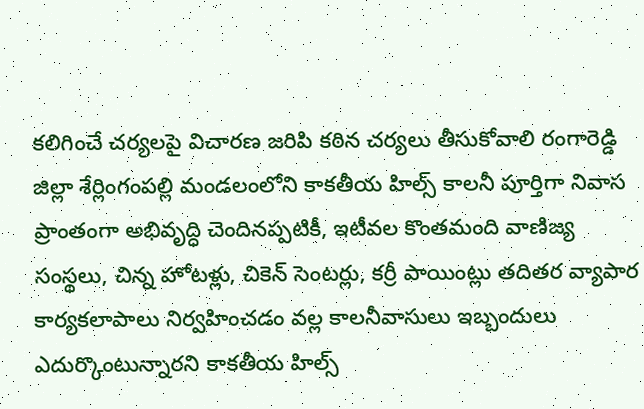కలిగించే చర్యలపై విచారణ జరిపి కఠిన చర్యలు తీసుకోవాలి రంగారెడ్డి జిల్లా శేర్లింగంపల్లి మండలంలోని కాకతీయ హిల్స్ కాలనీ పూర్తిగా నివాస ప్రాంతంగా అభివృద్ధి చెందినప్పటికీ, ఇటీవల కొంతమంది వాణిజ్య సంస్థలు, చిన్న హోటళ్లు, చికెన్ సెంటర్లు, కర్రీ పాయింట్లు తదితర వ్యాపార కార్యకలాపాలు నిర్వహించడం వల్ల కాలనీవాసులు ఇబ్బందులు ఎదుర్కొంటున్నారని కాకతీయ హిల్స్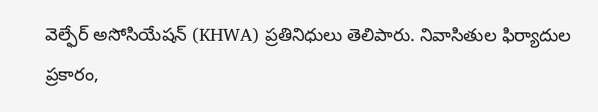వెల్ఫేర్ అసోసియేషన్ (KHWA) ప్రతినిధులు తెలిపారు. నివాసితుల ఫిర్యాదుల ప్రకారం,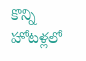కొన్ని హోటళ్లలో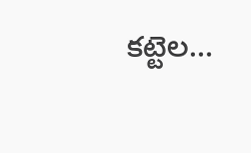కట్టెల…